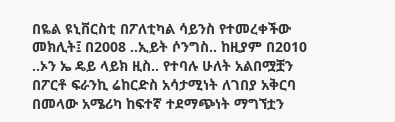በዬል ዩኒቨርስቲ በፖለቲካል ሳይንስ የተመረቀችው መክሊት፤ በ2008 ..ኢይት ሶንግስ.. ከዚያም በ2010 ..ኦን ኤ ዴይ ላይክ ዚስ.. የተባሉ ሁለት አልበሟቿን በፖርቶ ፍራንኪ ሬከርድስ አሳታሚነት ለገበያ አቅርባ በመላው አሜሪካ ከፍተኛ ተደማጭነት ማግኘቷን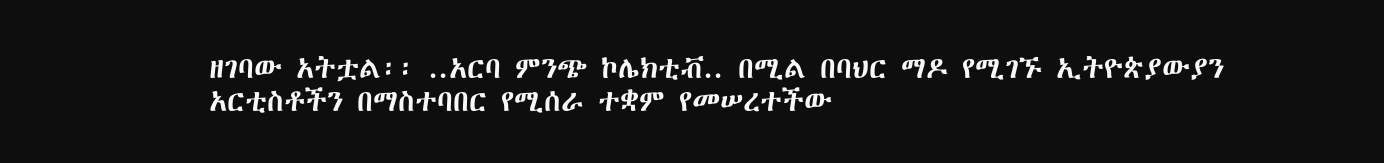ዘገባው አትቷል፡፡ ..አርባ ምንጭ ኮሌክቲቭ.. በሚል በባህር ማዶ የሚገኙ ኢትዮጵያውያን አርቲስቶችን በማስተባበር የሚሰራ ተቋም የመሠረተችው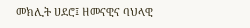መክሊት ሀደሮ፤ ዘመናዊና ባህላዊ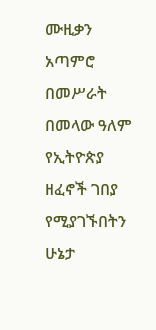ሙዚቃን አጣምሮ በመሥራት በመላው ዓለም የኢትዮጵያ ዘፈኖች ገበያ የሚያገኙበትን ሁኔታ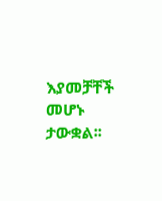እያመቻቸች መሆኑ ታውቋል፡፡